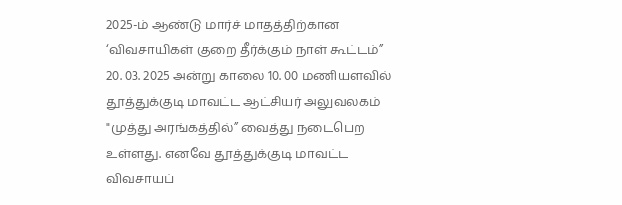2025-ம் ஆண்டு மார்ச் மாதத்திற்கான ‘விவசாயிகள் குறை தீர்க்கும் நாள் கூட்டம்” 20. 03. 2025 அன்று காலை 10. 00 மணியளவில் தூத்துக்குடி மாவட்ட ஆட்சியர் அலுவலகம் "முத்து அரங்கத்தில்” வைத்து நடைபெற உள்ளது. எனவே தூத்துக்குடி மாவட்ட விவசாயப்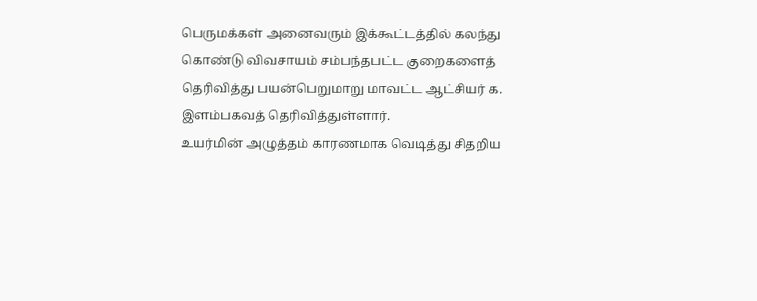பெருமக்கள் அனைவரும் இக்கூட்டத்தில் கலந்து கொண்டு விவசாயம் சம்பந்தபட்ட குறைகளைத் தெரிவித்து பயன்பெறுமாறு மாவட்ட ஆட்சியர் க. இளம்பகவத் தெரிவித்துள்ளார்.
உயர்மின் அழுத்தம் காரணமாக வெடித்து சிதறிய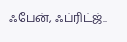ஃபேன், ஃப்ரிட்ஜ்..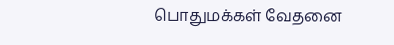பொதுமக்கள் வேதனை